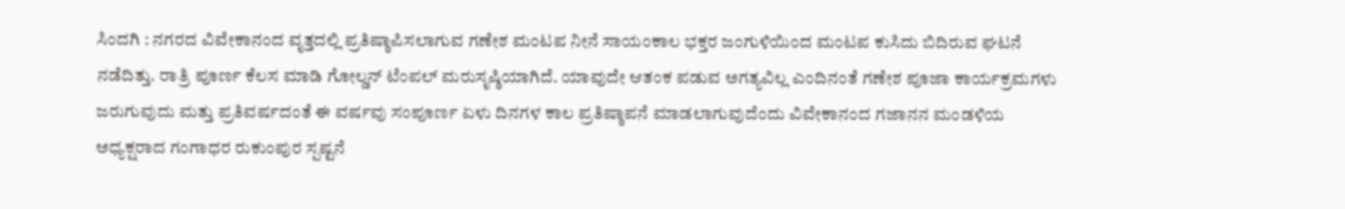ಸಿಂದಗಿ : ನಗರದ ವಿವೇಕಾನಂದ ವೃತ್ತದಲ್ಲಿ ಪ್ರತಿಷ್ಠಾಪಿಸಲಾಗುವ ಗಣೇಶ ಮಂಟಪ ನೀನೆ ಸಾಯಂಕಾಲ ಭಕ್ತರ ಜಂಗುಳಿಯಿಂದ ಮಂಟಪ ಕುಸಿದು ಬಿದಿರುವ ಘಟನೆ ನಡೆದಿತ್ತು. ರಾತ್ರಿ ಪೂರ್ಣ ಕೆಲಸ ಮಾಡಿ ಗೋಲ್ಡನ್ ಟೆಂಪಲ್ ಮರುಸೃಷ್ಠಿಯಾಗಿದೆ. ಯಾವುದೇ ಆತಂಕ ಪಡುವ ಅಗತ್ಯವಿಲ್ಲ ಎಂದಿನಂತೆ ಗಣೇಶ ಪೂಜಾ ಕಾರ್ಯಕ್ರಮಗಳು ಜರುಗುವುದು ಮತ್ತು ಪ್ರತಿವರ್ಷದಂತೆ ಈ ವರ್ಷವು ಸಂಪೂರ್ಣ ಏಳು ದಿನಗಳ ಕಾಲ ಪ್ರತಿಷ್ಠಾಪನೆ ಮಾಡಲಾಗುವುದೆಂದು ವಿವೇಕಾನಂದ ಗಜಾನನ ಮಂಡಳಿಯ ಅಧ್ಯಕ್ಷರಾದ ಗಂಗಾಧರ ರುಕುಂಪುರ ಸ್ಪಷ್ಟನೆ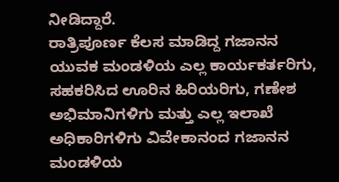ನೀಡಿದ್ದಾರೆ.
ರಾತ್ರಿಪೂರ್ಣ ಕೆಲಸ ಮಾಡಿದ್ದ ಗಜಾನನ ಯುವಕ ಮಂಡಳಿಯ ಎಲ್ಲ ಕಾರ್ಯಕರ್ತರಿಗು, ಸಹಕರಿಸಿದ ಊರಿನ ಹಿರಿಯರಿಗು, ಗಣೇಶ ಅಭಿಮಾನಿಗಳಿಗು ಮತ್ತು ಎಲ್ಲ ಇಲಾಖೆ ಅಧಿಕಾರಿಗಳಿಗು ವಿವೇಕಾನಂದ ಗಜಾನನ ಮಂಡಳಿಯ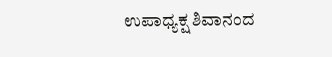ಉಪಾಧ್ಯಕ್ಷ ಶಿವಾನಂದ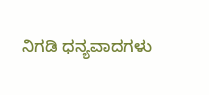ನಿಗಡಿ ಧನ್ಯವಾದಗಳು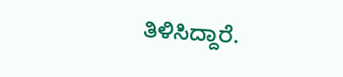ತಿಳಿಸಿದ್ದಾರೆ.